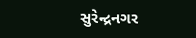સુરેન્દ્રનગર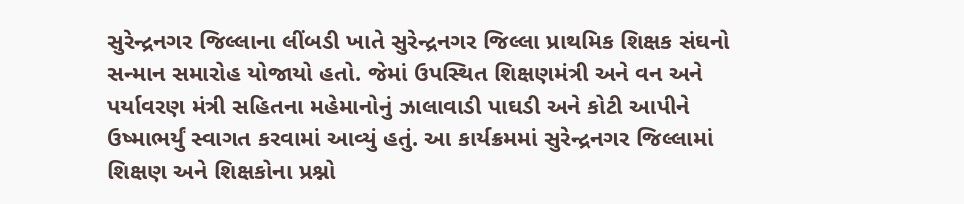સુરેન્દ્રનગર જિલ્લાના લીંબડી ખાતે સુરેન્દ્રનગર જિલ્લા પ્રાથમિક શિક્ષક સંઘનો સન્માન સમારોહ યોજાયો હતો. જેમાં ઉપસ્થિત શિક્ષણમંત્રી અને વન અને પર્યાવરણ મંત્રી સહિતના મહેમાનોનું ઝાલાવાડી પાઘડી અને કોટી આપીને ઉષ્માભર્યું સ્વાગત કરવામાં આવ્યું હતું. આ કાર્યક્રમમાં સુરેન્દ્રનગર જિલ્લામાં શિક્ષણ અને શિક્ષકોના પ્રશ્નો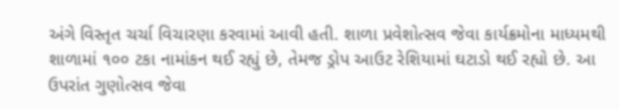અંગે વિસ્તૃત ચર્ચા વિચારણા કરવામાં આવી હતી. શાળા પ્રવેશોત્સવ જેવા કાર્યક્રમોના માધ્યમથી શાળામાં ૧૦૦ ટકા નામાંકન થઈ રહ્યું છે, તેમજ ડ્રોપ આઉટ રેશિયામાં ઘટાડો થઈ રહ્યો છે. આ ઉપરાંત ગુણોત્સવ જેવા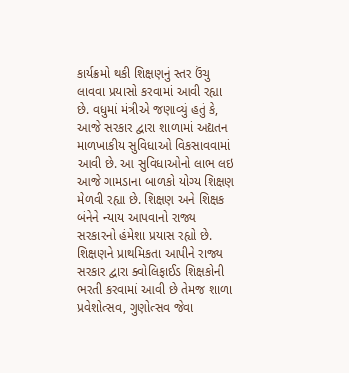કાર્યક્રમો થકી શિક્ષણનું સ્તર ઉંચુ લાવવા પ્રયાસો કરવામાં આવી રહ્યા છે. વધુમાં મંત્રીએ જણાવ્યું હતું કે, આજે સરકાર દ્વારા શાળામાં અદ્યતન માળખાકીય સુવિધાઓ વિકસાવવામાં આવી છે. આ સુવિધાઓનો લાભ લઇ આજે ગામડાના બાળકો યોગ્ય શિક્ષણ મેળવી રહ્યા છે. શિક્ષણ અને શિક્ષક બંનેને ન્યાય આપવાનો રાજ્ય સરકારનો હંમેશા પ્રયાસ રહ્યો છે. શિક્ષણને પ્રાથમિકતા આપીને રાજ્ય સરકાર દ્વારા ક્વોલિફાઈડ શિક્ષકોની ભરતી કરવામાં આવી છે તેમજ શાળા પ્રવેશોત્સવ, ગુણોત્સવ જેવા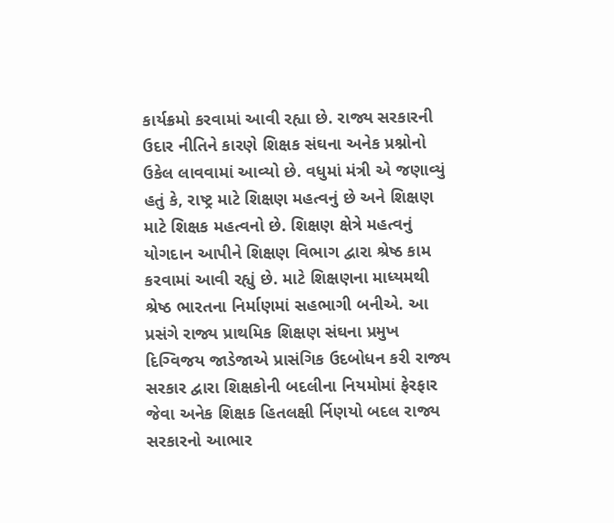કાર્યક્રમો કરવામાં આવી રહ્યા છે. રાજ્ય સરકારની ઉદાર નીતિને કારણે શિક્ષક સંઘના અનેક પ્રશ્નોનો ઉકેલ લાવવામાં આવ્યો છે. વધુમાં મંત્રી એ જણાવ્યું હતું કે, રાષ્ટ્ર માટે શિક્ષણ મહત્વનું છે અને શિક્ષણ માટે શિક્ષક મહત્વનો છે. શિક્ષણ ક્ષેત્રે મહત્વનું યોગદાન આપીને શિક્ષણ વિભાગ દ્વારા શ્રેષ્ઠ કામ કરવામાં આવી રહ્યું છે. માટે શિક્ષણના માધ્યમથી શ્રેષ્ઠ ભારતના નિર્માણમાં સહભાગી બનીએ. આ પ્રસંગે રાજ્ય પ્રાથમિક શિક્ષણ સંઘના પ્રમુખ દિગ્વિજય જાડેજાએ પ્રાસંગિક ઉદબોધન કરી રાજ્ય સરકાર દ્વારા શિક્ષકોની બદલીના નિયમોમાં ફેરફાર જેવા અનેક શિક્ષક હિતલક્ષી ર્નિણયો બદલ રાજ્ય સરકારનો આભાર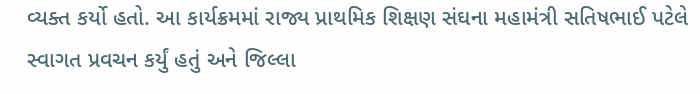વ્યક્ત કર્યો હતો. આ કાર્યક્રમમાં રાજ્ય પ્રાથમિક શિક્ષણ સંઘના મહામંત્રી સતિષભાઈ પટેલે સ્વાગત પ્રવચન કર્યું હતું અને જિલ્લા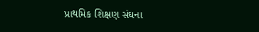પ્રાથમિક શિક્ષણ સંઘના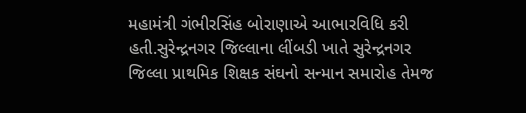મહામંત્રી ગંભીરસિંહ બોરાણાએ આભારવિધિ કરી હતી.સુરેન્દ્રનગર જિલ્લાના લીંબડી ખાતે સુરેન્દ્રનગર જિલ્લા પ્રાથમિક શિક્ષક સંઘનો સન્માન સમારોહ તેમજ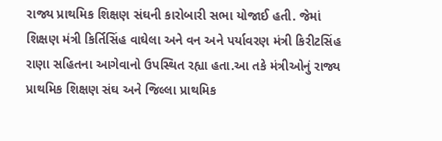રાજ્ય પ્રાથમિક શિક્ષણ સંઘની કારોબારી સભા યોજાઈ હતી. જેમાં શિક્ષણ મંત્રી કિર્તિસિંહ વાઘેલા અને વન અને પર્યાવરણ મંત્રી કિરીટસિંહ રાણા સહિતના આગેવાનો ઉપસ્થિત રહ્યા હતા.આ તકે મંત્રીઓનું રાજ્ય પ્રાથમિક શિક્ષણ સંઘ અને જિલ્લા પ્રાથમિક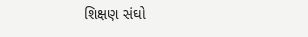શિક્ષણ સંઘો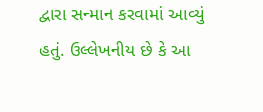દ્વારા સન્માન કરવામાં આવ્યું હતું. ઉલ્લેખનીય છે કે આ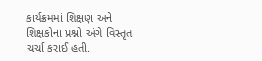કાર્યક્રમમાં શિક્ષણ અને શિક્ષકોના પ્રશ્નો અંગે વિસ્તૃત ચર્ચા કરાઈ હતી.